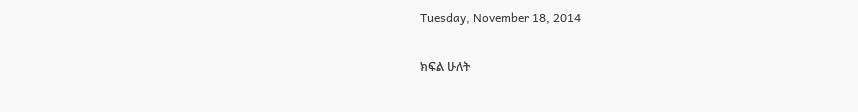Tuesday, November 18, 2014

ክፍል ሁለት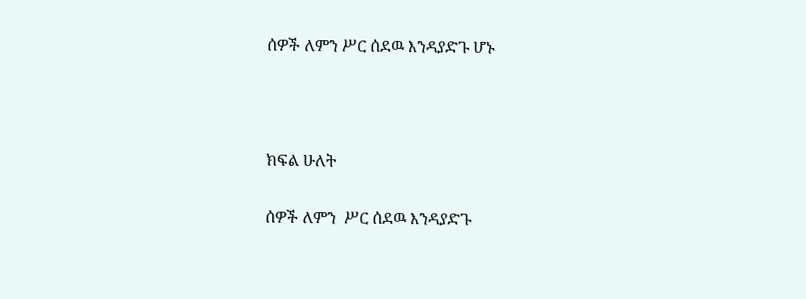ሰዎች ለምን ሥር ሰደዉ እንዳያድጉ ሆኑ



ክፍል ሁለት

ሰዎች ለምን  ሥር ሰደዉ እንዳያድጉ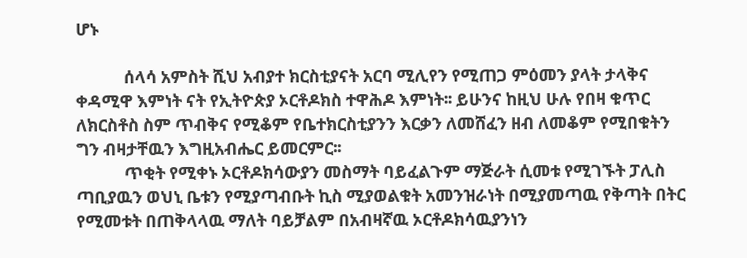ሆኑ

            ሰላሳ አምስት ሺህ አብያተ ክርስቲያናት አርባ ሚሊየን የሚጠጋ ምዕመን ያላት ታላቅና ቀዳሚዋ እምነት ናት የኢትዮጵያ ኦርቶዶክስ ተዋሕዶ እምነት፡፡ ይሁንና ከዚህ ሁሉ የበዛ ቁጥር ለክርስቶስ ስም ጥብቅና የሚቆም የቤተክርስቲያንን እርቃን ለመሸፈን ዘብ ለመቆም የሚበቁትን ግን ብዛታቸዉን እግዚአብሔር ይመርምር፡፡
            ጥቂት የሚቀኑ ኦርቶዶክሳውያን መስማት ባይፈልጉም ማጅራት ሲመቱ የሚገኙት ፓሊስ ጣቢያዉን ወህኒ ቤቱን የሚያጣብቡት ኪስ ሚያወልቁት አመንዝራነት በሚያመጣዉ የቅጣት በትር የሚመቱት በጠቅላላዉ ማለት ባይቻልም በአብዛኛዉ ኦርቶዶክሳዉያንነን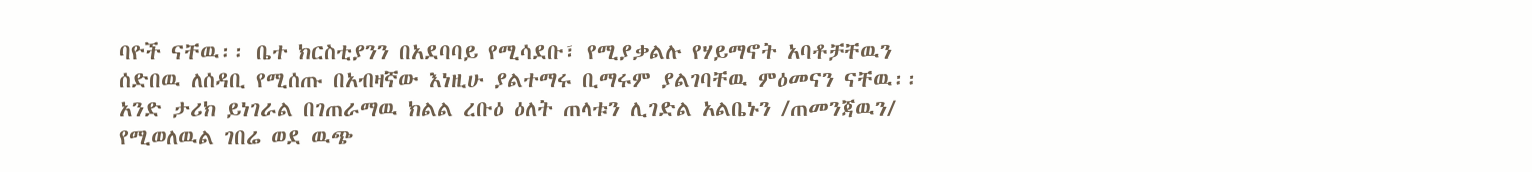ባዮች ናቸዉ፡፡ ቤተ ክርስቲያንን በአደባባይ የሚሳደቡ፣ የሚያቃልሉ የሃይማኖት አባቶቻቸዉን ሰድበዉ ለሰዳቢ የሚሰጡ በአብዛኛው እነዚሁ ያልተማሩ ቢማሩም ያልገባቸዉ ምዕመናን ናቸዉ፡፡ አንድ ታሪክ ይነገራል በገጠራማዉ ክልል ረቡዕ ዕለት ጠላቱን ሊገድል አልቤኑን /ጠመንጃዉን/ የሚወለዉል ገበሬ ወደ ዉጭ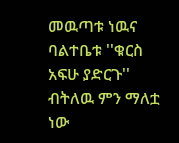መዉጣቱ ነዉና
ባልተቤቱ ''ቁርስ አፍሁ ያድርጉ'' ብትለዉ ምን ማለቷ ነው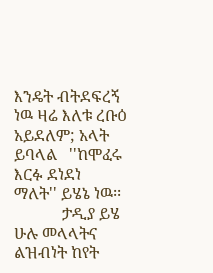እንዴት ብትደፍረኝ ነዉ ዛሬ እለቱ ረቡዕ አይደለም; አላት ይባላል   ''ከሞፈሩ እርፉ ደነደነ ማለት'' ይሄኔ ነዉ፡፡
            ታዲያ ይሄ ሁሉ መላላትና ልዝብነት ከየት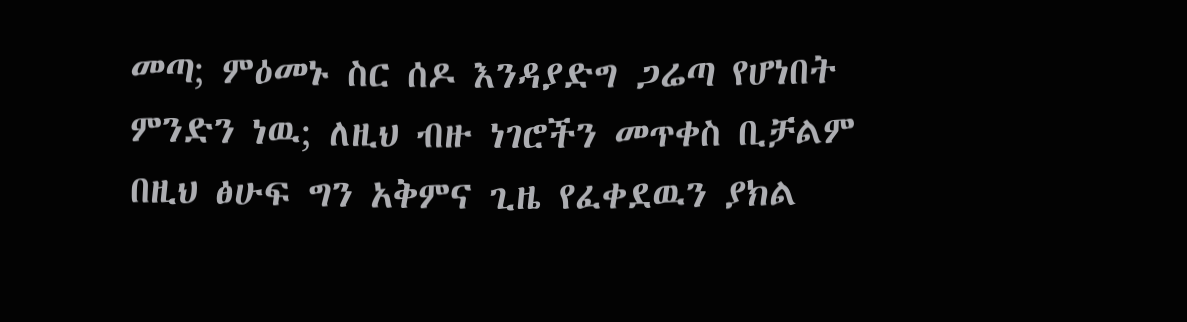መጣ; ምዕመኑ ስር ሰዶ እንዳያድግ ጋሬጣ የሆነበት ምንድን ነዉ; ለዚህ ብዙ ነገሮችን መጥቀስ ቢቻልም በዚህ ፅሁፍ ግን አቅምና ጊዜ የፈቀደዉን ያክል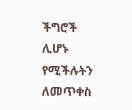ችግሮች ሊሆኑ የሚችሉትን ለመጥቀስ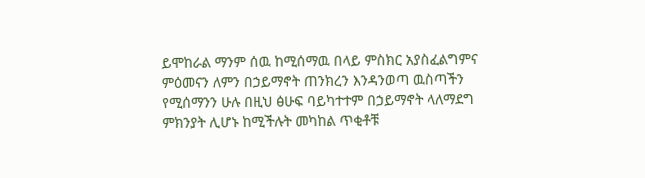ይሞከራል ማንም ሰዉ ከሚሰማዉ በላይ ምስክር አያስፈልግምና ምዕመናን ለምን በኃይማኖት ጠንክረን እንዳንወጣ ዉስጣችን የሚሰማንን ሁሉ በዚህ ፅሁፍ ባይካተተም በኃይማኖት ላለማደግ ምክንያት ሊሆኑ ከሚችሉት መካከል ጥቂቶቹ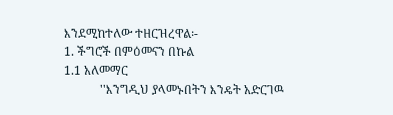እንደሚከተለው ተዘርዝረዋል፡-
1. ችግሮች በምዕመናን በኩል
1.1 አለመማር
            ''እንግዲህ ያላመኑበትን እንዴት አድርገዉ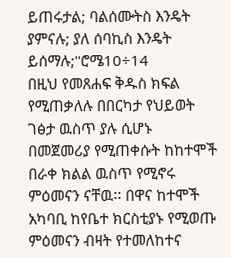ይጠሩታል; ባልሰሙትስ እንዴት ያምናሉ; ያለ ሰባኪስ እንዴት ይሰማሉ;''ሮሜ10÷14
በዚህ የመጸሐፍ ቅዱስ ክፍል የሚጠቃለሉ በበርካታ የህይወት ገፅታ ዉስጥ ያሉ ሲሆኑ በመጀመሪያ የሚጠቀሱት ከከተሞች በራቀ ክልል ዉስጥ የሚኖሩ ምዕመናን ናቸዉ፡፡ በዋና ከተሞች አካባቢ ከየቤተ ክርስቲያኑ የሚወጡ ምዕመናን ብዛት የተመለከተና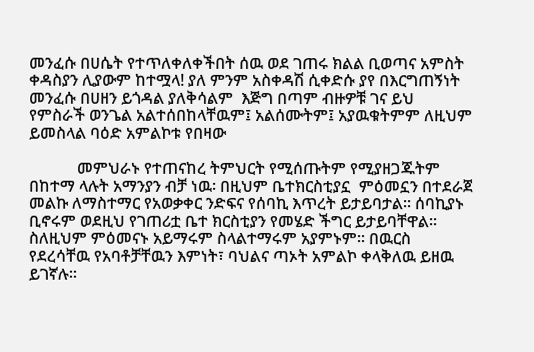መንፈሱ በሀሴት የተጥለቀለቀችበት ሰዉ ወደ ገጠሩ ክልል ቢወጣና አምስት ቀዳስያን ሊያውም ከተሟላ! ያለ ምንም አስቀዳሽ ሲቀድሱ ያየ በእርግጠኝነት መንፈሱ በሀዘን ይጎዳል ያለቅሳልም  እጅግ በጣም ብዙዎቹ ገና ይህ የምስራች ወንጌል አልተሰበከላቸዉም፤ አልሰሙትም፤ አያዉቁትምም ለዚህም ይመስላል ባዕድ አምልኮቱ የበዛው

            መምህራኑ የተጠናከረ ትምህርት የሚሰጡትም የሚያዘጋጁትም በከተማ ላሉት አማንያን ብቻ ነዉ፡ በዚህም ቤተክርስቲያኗ  ምዕመኗን በተደራጀ መልኩ ለማስተማር የአወቃቀር ንድፍና የሰባኪ እጥረት ይታይባታል፡፡ ሰባኪያኑ ቢኖሩም ወደዚህ የገጠሪቷ ቤተ ክርስቲያን የመሄድ ችግር ይታይባቸዋል፡፡ ስለዚህም ምዕመናኑ አይማሩም ስላልተማሩም አያምኑም፡፡ በዉርስ የደረሳቸዉ የአባቶቻቸዉን እምነት፣ ባህልና ጣኦት አምልኮ ቀላቅለዉ ይዘዉ ይገኛሉ፡፡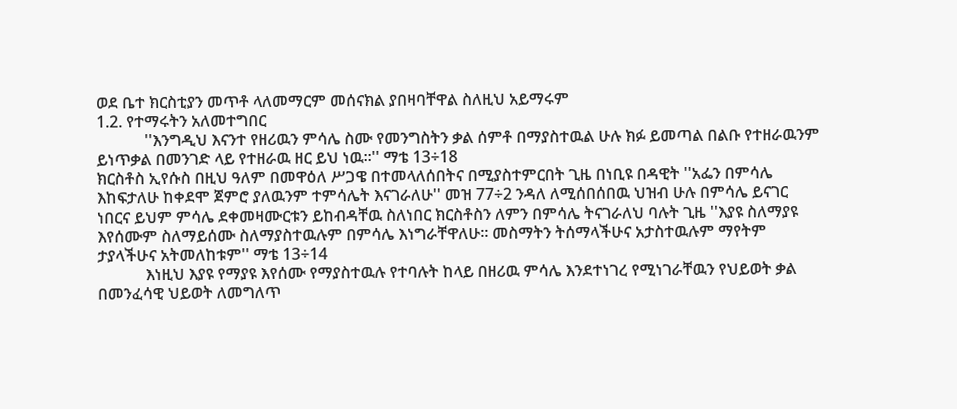ወደ ቤተ ክርስቲያን መጥቶ ላለመማርም መሰናክል ያበዛባቸዋል ስለዚህ አይማሩም
1.2. የተማሩትን አለመተግበር
            ''እንግዲህ እናንተ የዘሪዉን ምሳሌ ስሙ የመንግስትን ቃል ሰምቶ በማያስተዉል ሁሉ ክፉ ይመጣል በልቡ የተዘራዉንም ይነጥቃል በመንገድ ላይ የተዘራዉ ዘር ይህ ነዉ፡፡'' ማቴ 13÷18
ክርስቶስ ኢየሱስ በዚህ ዓለም በመዋዕለ ሥጋዌ በተመላለሰበትና በሚያስተምርበት ጊዜ በነቢዩ በዳዊት ''አፌን በምሳሌ እከፍታለሁ ከቀደሞ ጀምሮ ያለዉንም ተምሳሌት እናገራለሁ'' መዝ 77÷2 ንዳለ ለሚሰበሰበዉ ህዝብ ሁሉ በምሳሌ ይናገር ነበርና ይህም ምሳሌ ደቀመዛሙርቱን ይከብዳቸዉ ስለነበር ክርስቶስን ለምን በምሳሌ ትናገራለህ ባሉት ጊዜ ''እያዩ ስለማያዩ እየሰሙም ስለማይሰሙ ስለማያስተዉሉም በምሳሌ እነግራቸዋለሁ፡፡ መስማትን ትሰማላችሁና አታስተዉሉም ማየትም ታያላችሁና አትመለከቱም'' ማቴ 13÷14
            እነዚህ እያዩ የማያዩ እየሰሙ የማያስተዉሉ የተባሉት ከላይ በዘሪዉ ምሳሌ እንደተነገረ የሚነገራቸዉን የህይወት ቃል በመንፈሳዊ ህይወት ለመግለጥ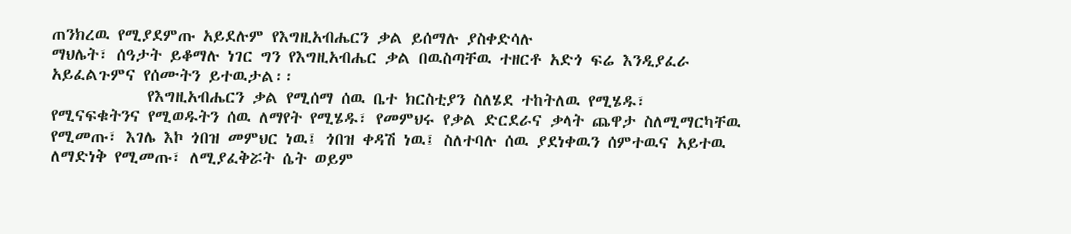ጠንክረዉ የሚያደምጡ አይደሉም የእግዚአብሔርን ቃል ይሰማሉ ያስቀድሳሉ
ማህሌት፣ ሰዓታት ይቆማሉ ነገር ግን የእግዚአብሔር ቃል በዉስጣቸዉ ተዘርቶ አድጎ ፍሬ እንዲያፈራ አይፈልጉምና የሰሙትን ይተዉታል፡፡
            የእግዚአብሔርን ቃል የሚሰማ ሰዉ ቤተ ክርስቲያን ስለሄደ ተከትለዉ የሚሄዱ፣ የሚናፍቁትንና የሚወዱትን ሰዉ ለማየት የሚሄዱ፣ የመምህሩ የቃል ድርደራና ቃላት ጨዋታ ስለሚማርካቸዉ የሚመጡ፣ እገሌ እኮ ጎበዝ መምህር ነዉ፤ ጎበዝ ቀዳሽ ነዉ፤ ስለተባሉ ሰዉ ያደነቀዉን ሰምተዉና አይተዉ ለማድነቅ የሚመጡ፣ ለሚያፈቅሯት ሴት ወይም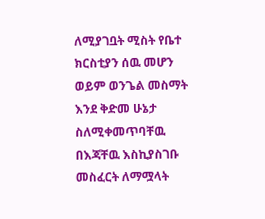ለሚያገቧት ሚስት የቤተ ክርስቲያን ሰዉ መሆን ወይም ወንጌል መስማት እንደ ቅድመ ሁኔታ ስለሚቀመጥባቸዉ በእጃቸዉ እስኪያስገቡ መስፈርት ለማሟላት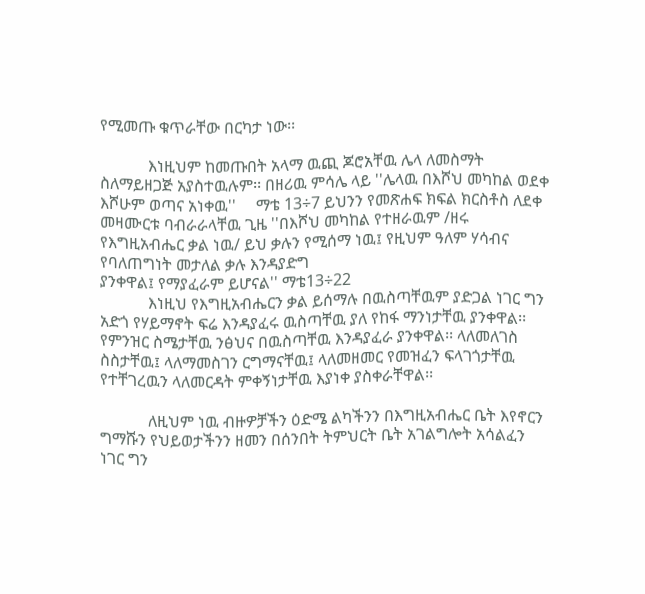የሚመጡ ቁጥራቸው በርካታ ነው፡፡

            እነዚህም ከመጡበት አላማ ዉጪ ጆሮአቸዉ ሌላ ለመስማት ስለማይዘጋጅ አያስተዉሉም፡፡ በዘሪዉ ምሳሌ ላይ ''ሌላዉ በእሾህ መካከል ወደቀ እሾሁም ወጣና አነቀዉ''     ማቴ 13÷7 ይህንን የመጽሐፍ ክፍል ክርስቶስ ለደቀ መዛሙርቱ ባብራራላቸዉ ጊዜ ''በእሾህ መካከል የተዘራዉም /ዘሩ የእግዚአብሔር ቃል ነዉ/ ይህ ቃሉን የሚሰማ ነዉ፤ የዚህም ዓለም ሃሳብና የባለጠግነት መታለል ቃሉ እንዳያድግ
ያንቀዋል፤ የማያፈራም ይሆናል'' ማቴ13÷22
            እነዚህ የእግዚአብሔርን ቃል ይሰማሉ በዉስጣቸዉም ያድጋል ነገር ግን አድጎ የሃይማኖት ፍሬ እንዳያፈሩ ዉስጣቸዉ ያለ የከፋ ማንነታቸዉ ያንቀዋል፡፡ የምንዝር ስሜታቸዉ ንፅህና በዉስጣቸዉ እንዳያፈራ ያንቀዋል፡፡ ላለመለገስ ስስታቸዉ፤ ላለማመስገን ርግማናቸዉ፤ ላለመዘመር የመዝፈን ፍላገጎታቸዉ የተቸገረዉን ላለመርዳት ምቀኝነታቸዉ እያነቀ ያስቀራቸዋል፡፡

            ለዚህም ነዉ ብዙዎቻችን ዕድሜ ልካችንን በእግዚአብሔር ቤት እየኖርን ግማሹን የህይወታችንን ዘመን በሰንበት ትምህርት ቤት አገልግሎት አሳልፈን ነገር ግን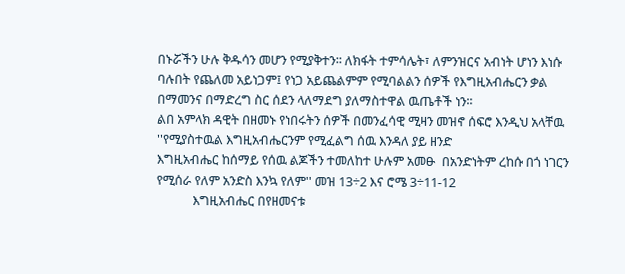በኑሯችን ሁሉ ቅዱሳን መሆን የሚያቅተን፡፡ ለክፋት ተምሳሌት፣ ለምንዝርና አብነት ሆነን እነሱ ባሉበት የጨለመ አይነጋም፤ የነጋ አይጨልምም የሚባልልን ሰዎች የእግዚአብሔርን ቃል በማመንና በማድረግ ስር ሰደን ላለማደግ ያለማስተዋል ዉጤቶች ነን፡፡
ልበ አምላክ ዳዊት በዘመኑ የነበሩትን ሰዎች በመንፈሳዊ ሚዛን መዝኖ ሰፍሮ እንዲህ አላቸዉ ''የሚያስተዉል እግዚአብሔርንም የሚፈልግ ሰዉ እንዳለ ያይ ዘንድ
እግዚአብሔር ከሰማይ የሰዉ ልጆችን ተመለከተ ሁሉም አመፁ  በአንድነትም ረከሱ በጎ ነገርን የሚሰራ የለም አንድስ እንኳ የለም'' መዝ 13÷2 እና ሮሜ 3÷11-12
            እግዚአብሔር በየዘመናቱ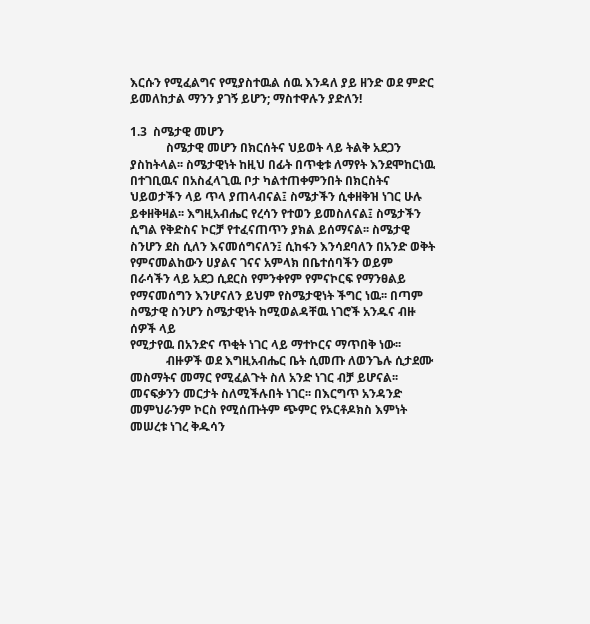እርሱን የሚፈልግና የሚያስተዉል ሰዉ እንዳለ ያይ ዘንድ ወደ ምድር ይመለከታል ማንን ያገኝ ይሆን; ማስተዋሉን ያድለን!

1.3  ስሜታዊ መሆን
            ስሜታዊ መሆን በክርሰትና ህይወት ላይ ትልቅ አደጋን ያስከትላል፡፡ ስሜታዊነት ከዚህ በፊት በጥቂቱ ለማየት እንደሞከርነዉ በተገቢዉና በአስፈላጊዉ ቦታ ካልተጠቀምንበት በክርስትና ህይወታችን ላይ ጥላ ያጠላብናል፤ ስሜታችን ሲቀዘቅዝ ነገር ሁሉ ይቀዘቅዛል፡፡ እግዚአብሔር የረሳን የተወን ይመስለናል፤ ስሜታችን ሲግል የቅድስና ኮርቻ የተፈናጠጥን ያክል ይሰማናል፡፡ ስሜታዊ ስንሆን ደስ ሲለን እናመሰግናለን፤ ሲከፋን እንሳደባለን በአንድ ወቅት የምናመልከውን ሀያልና ገናና አምላክ በቤተሰባችን ወይም በራሳችን ላይ አደጋ ሲደርስ የምንቀየም የምናኮርፍ የማንፀልይ የማናመሰግን እንሆናለን ይህም የስሜታዊነት ችግር ነዉ፡፡ በጣም ስሜታዊ ስንሆን ስሜታዊነት ከሚወልዳቸዉ ነገሮች አንዱና ብዙ ሰዎች ላይ
የሚታየዉ በአንድና ጥቂት ነገር ላይ ማተኮርና ማጥበቅ ነው፡፡
            ብዙዎች ወደ እግዚአብሔር ቤት ሲመጡ ለወንጌሉ ሲታደሙ መስማትና መማር የሚፈልጉት ስለ አንድ ነገር ብቻ ይሆናል፡፡ መናፍቃንን መርታት ስለሚችሉበት ነገር፡፡ በእርግጥ አንዳንድ መምህራንም ኮርስ የሚሰጡትም ጭምር የኦርቶዶክስ እምነት መሠረቱ ነገረ ቅዱሳን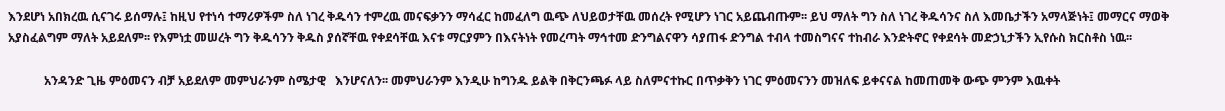እንደሆነ አበክረዉ ሲናገሩ ይሰማሉ፤ ከዚህ የተነሳ ተማሪዎችም ስለ ነገረ ቅዱሳን ተምረዉ መናፍቃንን ማሳፈር ከመፈለግ ዉጭ ለህይወታቸዉ መሰረት የሚሆን ነገር አይጨብጡም፡፡ ይህ ማለት ግን ስለ ነገረ ቅዱሳንና ስለ እመቤታችን አማላጅነት፤ መማርና ማወቅ አያስፈልግም ማለት አይደለም፡፡ የእምነቷ መሠረት ግን ቅዱሳንን ቅዱስ ያሰኛቸዉ የቀደሳቸዉ እናቱ ማርያምን በእናትነት የመረጣት ማኅተመ ድንግልናዋን ሳያጠፋ ድንግል ተብላ ተመስግናና ተከብራ እንድትኖር የቀደሳት መድኃኒታችን ኢየሱስ ክርስቶስ ነዉ፡፡

            አንዳንድ ጊዜ ምዕመናን ብቻ አይደለም መምህራንም ስሜታዊ   እንሆናለን፡፡ መምህራንም እንዲሁ ከግንዱ ይልቅ በቅርንጫፉ ላይ ስለምናተኩር በጥቃቅን ነገር ምዕመናንን መዝለፍ ይቀናናል ከመጠመቅ ውጭ ምንም እዉቀት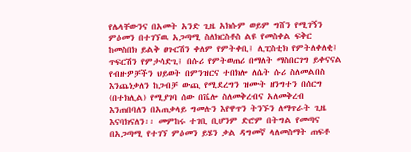የሌላቸውንና በአመት አንድ ጊዜ አክሱም ወይም ግሸን የሚገኝን ምዕመን በተገኘዉ አጋጣሚ ስለክርስቶስ ልዩ የመስቀል ፍቅር ከመስበክ ይልቅ ፀጉርሽን ቀለም የምትቀቢ፤ ሊፒስቲክ የምትለቀለቂ፤ ጥፍርሽን የምታሳድጊ፤ በሱሪ የምትወጠሪ በማለት ማስበርገግ ይቀናናል የብዙዎቻችን ህይወት በምንዝርና ተበክሎ ለሴት ሱሪ ስለመልበስ እንጨነቃለን ከጋብቻ ውጪ የሚደረግን ዝሙት ዘንግተን በሰርግ (በተክሊል) የሚያገባ ሰው በቬሎ ስለመቅረብና አለመቅረብ እንጠበባለን በአጠቃላይ ግመሉን እየዋጥን ትንኙን ለማጥራት ጊዜ እናባክናለን፡፡ መምከሩ ተገቢ ቢሆንም ድሮም በትግል የመጣና በአጋጣሚ የተገኘ ምዕመን ይሄን ቃል ዳግመኛ ላለመስማት ጠፍቶ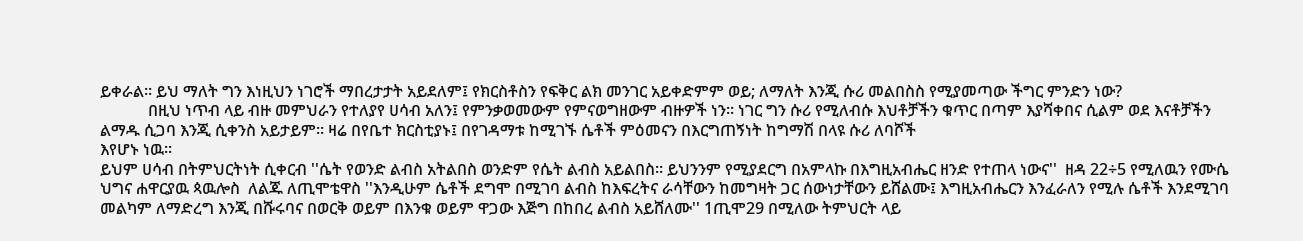ይቀራል፡፡ ይህ ማለት ግን እነዚህን ነገሮች ማበረታታት አይደለም፤ የክርስቶስን የፍቅር ልክ መንገር አይቀድምም ወይ; ለማለት እንጂ ሱሪ መልበስስ የሚያመጣው ችግር ምንድን ነው?
            በዚህ ነጥብ ላይ ብዙ መምህራን የተለያየ ሀሳብ አለን፤ የምንቃወመውም የምናወግዘውም ብዙዎች ነን፡፡ ነገር ግን ሱሪ የሚለብሱ እህቶቻችን ቁጥር በጣም እያሻቀበና ሲልም ወደ እናቶቻችን ልማዱ ሲጋባ እንጂ ሲቀንስ አይታይም፡፡ ዛሬ በየቤተ ክርስቲያኑ፤ በየገዳማቱ ከሚገኙ ሴቶች ምዕመናን በእርግጠኝነት ከግማሽ በላዩ ሱሪ ለባሾች
እየሆኑ ነዉ፡፡
ይህም ሀሳብ በትምህርትነት ሲቀርብ ''ሴት የወንድ ልብስ አትልበስ ወንድም የሴት ልብስ አይልበስ፡፡ ይህንንም የሚያደርግ በአምላኩ በእግዚአብሔር ዘንድ የተጠላ ነውና''  ዘዳ 22÷5 የሚለዉን የሙሴ ህግና ሐዋርያዉ ጳዉሎስ  ለልጁ ለጢሞቴዋስ ''እንዲሁም ሴቶች ደግሞ በሚገባ ልብስ ከእፍረትና ራሳቸውን ከመግዛት ጋር ሰውነታቸውን ይሸልሙ፤ እግዚአብሔርን እንፈራለን የሚሉ ሴቶች እንደሚገባ መልካም ለማድረግ እንጂ በሹሩባና በወርቅ ወይም በእንቁ ወይም ዋጋው እጅግ በከበረ ልብስ አይሸለሙ'' 1ጢሞ29 በሚለው ትምህርት ላይ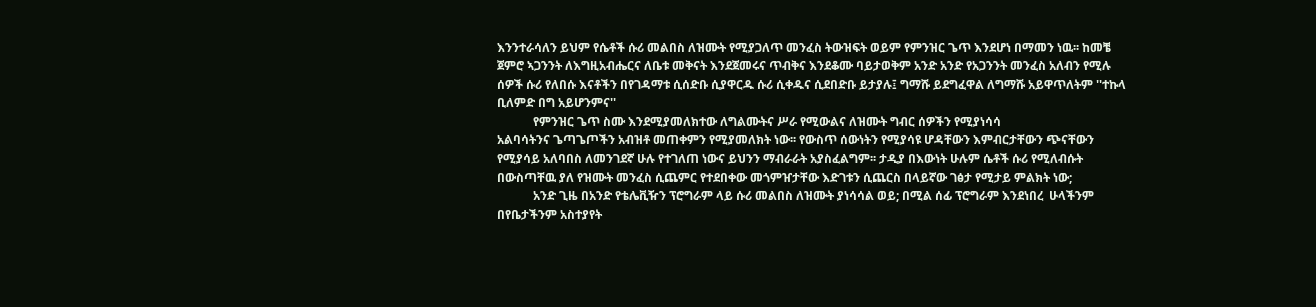እንንተራሳለን ይህም የሴቶች ሱሪ መልበስ ለዝሙት የሚያጋለጥ መንፈስ ትውዝፍት ወይም የምንዝር ጌጥ እንደሆነ በማመን ነዉ፡፡ ከመቼ ጀምሮ ኣጋንንት ለእግዚአብሔርና ለቤቱ መቅናት እንደጀመሩና ጥብቅና እንደቆሙ ባይታወቅም አንድ አንድ የአጋንንት መንፈስ አለብን የሚሉ ሰዎች ሱሪ የለበሱ እናቶችን በየገዳማቱ ሲሰድቡ ሲያዋርዱ ሱሪ ሲቀዱና ሲደበድቡ ይታያሉ፤ ግማሹ ይደግፈዋል ለግማሹ አይዋጥለትም ''ተኩላ ቢለምድ በግ አይሆንምና''
            የምንዝር ጌጥ ስሙ እንደሚያመለክተው ለግልሙትና ሥራ የሚውልና ለዝሙት ግብር ሰዎችን የሚያነሳሳ
አልባሳትንና ጌጣጌጦችን አብዝቶ መጠቀምን የሚያመለክት ነው፡፡ የውስጥ ሰውነትን የሚያሳዩ ሆዳቸውን እምብርታቸውን ጭናቸውን የሚያሳይ አለባበስ ለመንገደኛ ሁሉ የተገለጠ ነውና ይህንን ማብራራት አያስፈልግም፡፡ ታዲያ በእውነት ሁሉም ሴቶች ሱሪ የሚለብሱት በውስጣቸዉ ያለ የዝሙት መንፈስ ሲጨምር የተደበቀው መጎምዠታቸው እድገቱን ሲጨርስ በላይኛው ገፅታ የሚታይ ምልክት ነው;
            አንድ ጊዜ በአንድ የቴሌቪዥን ፕሮግራም ላይ ሱሪ መልበስ ለዝሙት ያነሳሳል ወይ; በሚል ሰፊ ፕሮግራም እንደነበረ  ሁላችንም በየቤታችንም አስተያየት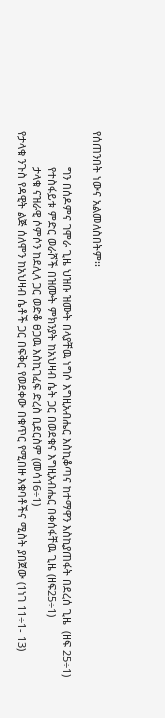የሰጠንበት ነውና አልመለስበትም፡፡

            ግን በሰዶምና ገሞራ ጊዜ ህዝቡ ዝሙት በላያቸዉ ነግሶ እግዚአብሔር እስኪቆጣና ከተማዋን እስኪያጠፋት በደረሰ ጊዜ  (ዘፍ 25÷1)
            የተስፋይቱ ምድር ወራሾች በዝሙት ምክንያት ከአህዛብ ሴት ጋር በወደቁና እግዚአብሔር በቀሰፋቸዉ ጊዜ (ዘፍ25÷1)
            ታላቁ ናዝራዊ ሶምሶን ከደሊላ ጋር ወድቆ ፀጋዉ እስኪገፈፍ ድረስ ቢደርስም (መሳ16÷1)
የታላቁ ንጉስ የዳዊት ልጅ ሰለሞን ከአህዛብ ሴቶች ጋር በፍቅር የወደቀው በቁጥር የሚበዙ እቁባቶችና ሚስት ያበጀው (1ነገ 11÷1- 13)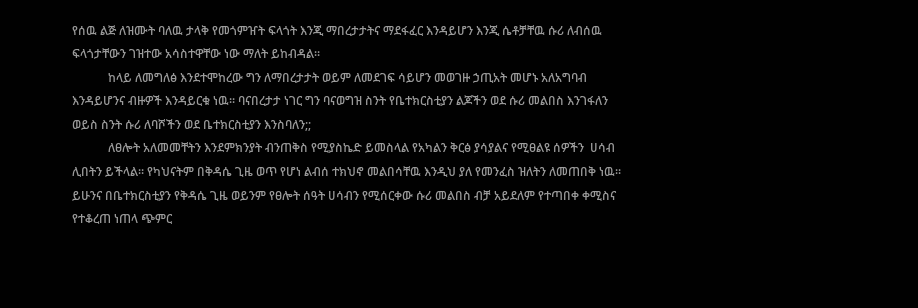የሰዉ ልጅ ለዝሙት ባለዉ ታላቅ የመጎምዠት ፍላጎት እንጂ ማበረታታትና ማደፋፈር እንዳይሆን እንጂ ሴቶቻቸዉ ሱሪ ለብሰዉ ፍላጎታቸውን ገዝተው አሳስተዋቸው ነው ማለት ይከብዳል፡፡
            ከላይ ለመግለፅ እንደተሞከረው ግን ለማበረታታት ወይም ለመደገፍ ሳይሆን መወገዙ ኃጢአት መሆኑ አለአግባብ እንዳይሆንና ብዙዎች እንዳይርቁ ነዉ፡፡ ባናበረታታ ነገር ግን ባናወግዝ ስንት የቤተክርስቲያን ልጆችን ወደ ሱሪ መልበስ እንገፋለን ወይስ ስንት ሱሪ ለባሾችን ወደ ቤተክርስቲያን እንስባለን;;
            ለፀሎት አለመመቸትን እንደምክንያት ብንጠቅስ የሚያስኬድ ይመስላል የአካልን ቅርፅ ያሳያልና የሚፀልዩ ሰዎችን  ሀሳብ  ሊበትን ይችላል፡፡ የካህናትም በቅዳሴ ጊዜ ወጥ የሆነ ልብሰ ተክህኖ መልበሳቸዉ እንዲህ ያለ የመንፈስ ዝለትን ለመጠበቅ ነዉ፡፡
ይሁንና በቤተክርስቲያን የቅዳሴ ጊዜ ወይንም የፀሎት ሰዓት ሀሳብን የሚሰርቀው ሱሪ መልበስ ብቻ አይደለም የተጣበቀ ቀሚስና የተቆረጠ ነጠላ ጭምር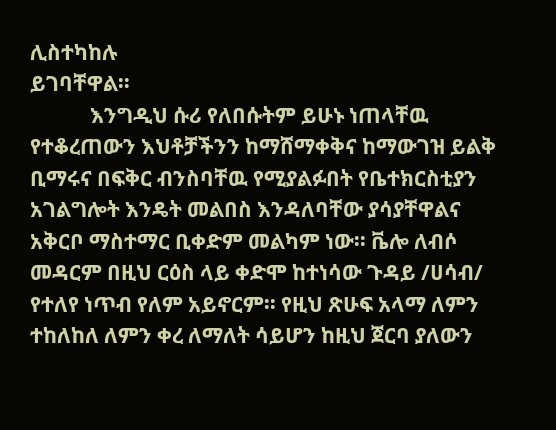ሊስተካከሉ
ይገባቸዋል፡፡
            እንግዲህ ሱሪ የለበሱትም ይሁኑ ነጠላቸዉ የተቆረጠውን እህቶቻችንን ከማሸማቀቅና ከማውገዝ ይልቅ ቢማሩና በፍቅር ብንስባቸዉ የሚያልፉበት የቤተክርስቲያን አገልግሎት እንዴት መልበስ እንዳለባቸው ያሳያቸዋልና አቅርቦ ማስተማር ቢቀድም መልካም ነው፡፡ ቬሎ ለብሶ መዳርም በዚህ ርዕስ ላይ ቀድሞ ከተነሳው ጉዳይ /ሀሳብ/ የተለየ ነጥብ የለም አይኖርም፡፡ የዚህ ጽሁፍ አላማ ለምን ተከለከለ ለምን ቀረ ለማለት ሳይሆን ከዚህ ጀርባ ያለውን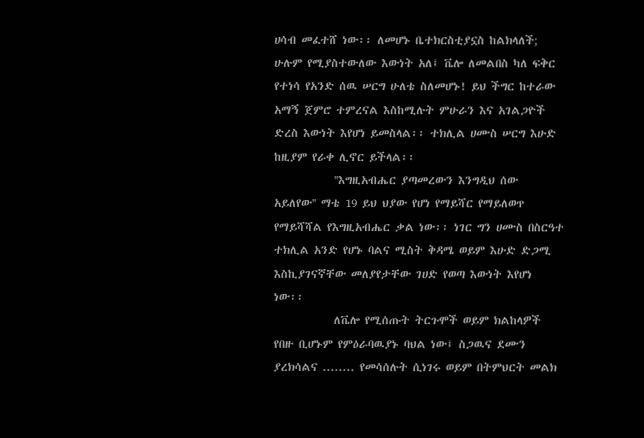ሀሳብ መፈተሸ ነው፡፡ ለመሆኑ ቤተክርስቲያኗስ ከልክላለች; ሁሉም የሚያስተውለው እውነት አለ፤ ቬሎ ለመልበስ ካለ ፍቅር የተነሳ የአንድ ሰዉ ሠርግ ሁለቴ ስለመሆኑ! ይህ ችግር ከተራው አማኝ ጀምሮ ተምረናል እስከሚሉት ምሁራን እና አገልጋዮች ድረስ እውነት እየሆነ ይመስላል፡፡ ተክሊል ሀሙስ ሠርግ እሁድ ከዚያም የራቀ ሊኖር ይችላል፡፡
            ''እግዚአብሔር ያጣመረውን እንግዲህ ሰው አይለየው'' ማቴ 19 ይህ ህያው የሆነ የማይሻር የማይለወጥ የማይሻሻል የእግዚአብሔር ቃል ነው፡፡ ነገር ግን ሀሙስ በስርዓተ ተክሊል አንድ የሆኑ ባልና ሚስት ቅዳሜ ወይም እሁድ ድጋሚ እስኪያገናኛቸው መለያየታቸው ገሀድ የወጣ እውነት እየሆነ
ነው፡፡
            ለቬሎ የሚሰጡት ትርጉሞች ወይም ክልከላዎች የበዙ ቢሆኑም የምዕራባዉያኑ ባህል ነው፤ ስጋዉና ደሙን ያረክሳልና ........ የመሳሰሉት ሲነገሩ ወይም በትምህርት መልክ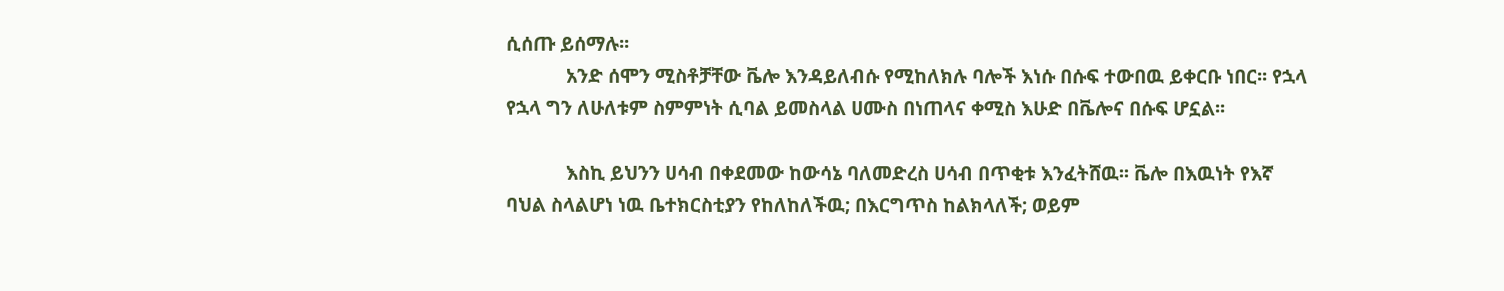ሲሰጡ ይሰማሉ፡፡
            አንድ ሰሞን ሚስቶቻቸው ቬሎ እንዳይለብሱ የሚከለክሉ ባሎች እነሱ በሱፍ ተውበዉ ይቀርቡ ነበር፡፡ የኋላ የኋላ ግን ለሁለቱም ስምምነት ሲባል ይመስላል ሀሙስ በነጠላና ቀሚስ እሁድ በቬሎና በሱፍ ሆኗል፡፡

            እስኪ ይህንን ሀሳብ በቀደመው ከውሳኔ ባለመድረስ ሀሳብ በጥቂቱ እንፈትሸዉ፡፡ ቬሎ በእዉነት የእኛ ባህል ስላልሆነ ነዉ ቤተክርስቲያን የከለከለችዉ; በእርግጥስ ከልክላለች; ወይም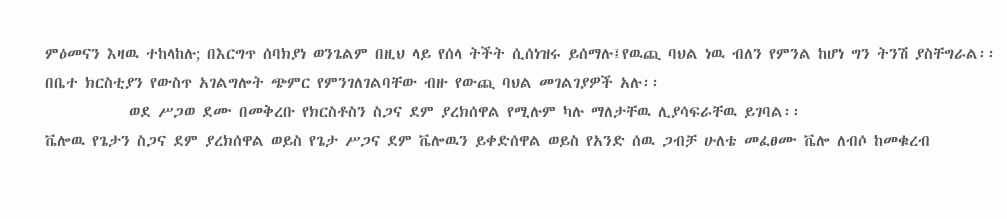ምዕመናን እዛዉ ተከላከሉ; በእርግጥ ሰባክያነ ወንጌልም በዚህ ላይ የሰላ ትችት ሲሰነዝሩ ይሰማሉ፤የዉጪ ባህል ነዉ ብለን የምንል ከሆነ ግን ትንሽ ያስቸግራል፡፡ በቤተ ክርስቲያን የውስጥ አገልግሎት ጭምር የምንገለገልባቸው ብዙ የውጪ ባህል መገልገያዎች አሉ፡፡
            ወደ ሥጋወ ደሙ በመቅረቡ የክርስቶስን ስጋና ደም ያረክሰዋል የሚሉም ካሉ ማለታቸዉ ሊያሳፍራቸዉ ይገባል፡፡
ቬሎዉ የጌታን ስጋና ደም ያረክሰዋል ወይስ የጌታ ሥጋና ደም ቬሎዉን ይቀድሰዋል ወይስ የአንድ ሰዉ ጋብቻ ሁለቴ መፈፀሙ ቬሎ ለብሶ ከመቁረብ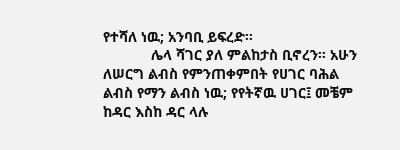የተሻለ ነዉ; አንባቢ ይፍረድ፡፡
            ሌላ ሻገር ያለ ምልከታስ ቢኖረን፡፡ አሁን ለሠርግ ልብስ የምንጠቀምበት የሀገር ባሕል ልብስ የማን ልብስ ነዉ; የየትኛዉ ሀገር፤ መቼም ከዳር እስከ ዳር ላሉ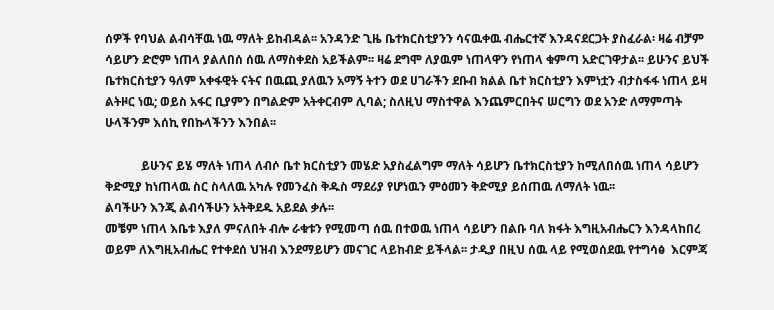ሰዎች የባህል ልብሳቸዉ ነዉ ማለት ይከብዳል፡፡ አንዳንድ ጊዜ ቤተክርስቲያንን ሳናዉቀዉ ብሔርተኛ እንዳናደርጋት ያስፈራል፡ ዛሬ ብቻም ሳይሆን ድሮም ነጠላ ያልለበሰ ሰዉ ለማስቀደስ አይችልም፡፡ ዛሬ ደግሞ ለያዉም ነጠላዋን የነጠላ ቁምጣ አድርገዋታል፡፡ ይሁንና ይህች ቤተክርስቲያን ዓለም አቀፋዊት ናትና በዉጪ ያለዉን አማኝ ትተን ወደ ሀገራችን ደቡብ ክልል ቤተ ክርስቲያን እምነቷን ብታስፋፋ ነጠላ ይዛ ልትዞር ነዉ; ወይስ አፋር ቢያምን በግልድም አትቀርብም ሊባል; ስለዚህ ማስተዋል እንጨምርበትና ሠርግን ወደ አንድ ለማምጣት ሁላችንም እሰኪ የበኩላችንን እንበል፡፡

            ይሁንና ይሄ ማለት ነጠላ ለብሶ ቤተ ክርስቲያን መሄድ አያስፈልግም ማለት ሳይሆን ቤተክርስቲያን ከሚለበሰዉ ነጠላ ሳይሆን ቅድሚያ ከነጠላዉ ስር ስላለዉ አካሉ የመንፈስ ቅዱስ ማደሪያ የሆነዉን ምዕመን ቅድሚያ ይሰጠዉ ለማለት ነዉ፡፡
ልባችሁን እንጂ ልብሳችሁን አትቅደዱ አይደል ቃሉ፡፡
መቼም ነጠላ እቤቱ እያለ ምናለበት ብሎ ራቁቱን የሚመጣ ሰዉ በተወዉ ነጠላ ሳይሆን በልቡ ባለ ክፋት እግዚአብሔርን እንዳላከበረ ወይም ለእግዚአብሔር የተቀደሰ ህዝብ እንደማይሆን መናገር ላይከብድ ይችላል፡፡ ታዲያ በዚህ ሰዉ ላይ የሚወሰደዉ የተግሳፅ  እርምጃ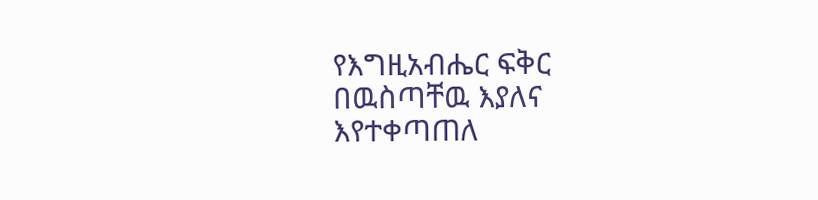የእግዚአብሔር ፍቅር በዉስጣቸዉ እያለና እየተቀጣጠለ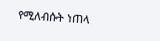የሚለብሱት ነጠላ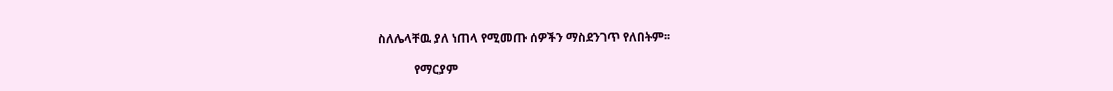ስለሌላቸዉ ያለ ነጠላ የሚመጡ ሰዎችን ማስደንገጥ የለበትም፡፡

            የማርያም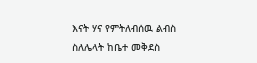እናት ሃና የምትለብሰዉ ልብስ ስለሌላት ከቤተ መቅደስ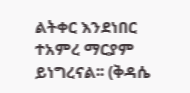ልትቀር እንደነበር ተአምረ ማርያም ይነግረናል፡፡ (ቅዳሴ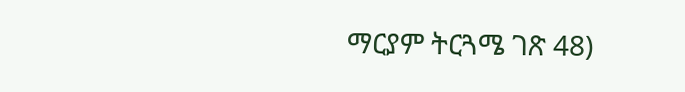ማርያም ትርጓሜ ገጽ 48)